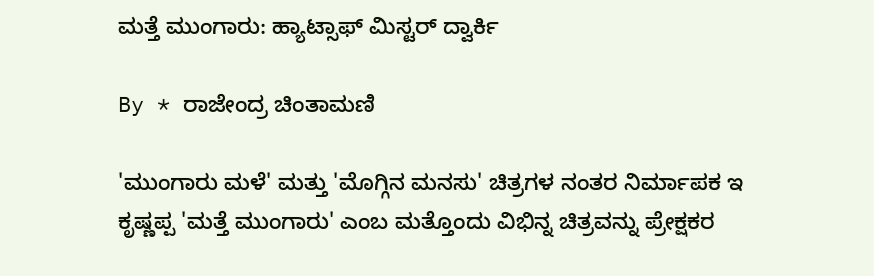ಮತ್ತೆ ಮುಂಗಾರು: ಹ್ಯಾಟ್ಸಾಫ್ ಮಿಸ್ಟರ್ ದ್ವಾರ್ಕಿ

By * ರಾಜೇಂದ್ರ ಚಿಂತಾಮಣಿ

'ಮುಂಗಾರು ಮಳೆ' ಮತ್ತು 'ಮೊಗ್ಗಿನ ಮನಸು' ಚಿತ್ರಗಳ ನಂತರ ನಿರ್ಮಾಪಕ ಇ ಕೃಷ್ಣಪ್ಪ 'ಮತ್ತೆ ಮುಂಗಾರು' ಎಂಬ ಮತ್ತೊಂದು ವಿಭಿನ್ನ ಚಿತ್ರವನ್ನು ಪ್ರೇಕ್ಷಕರ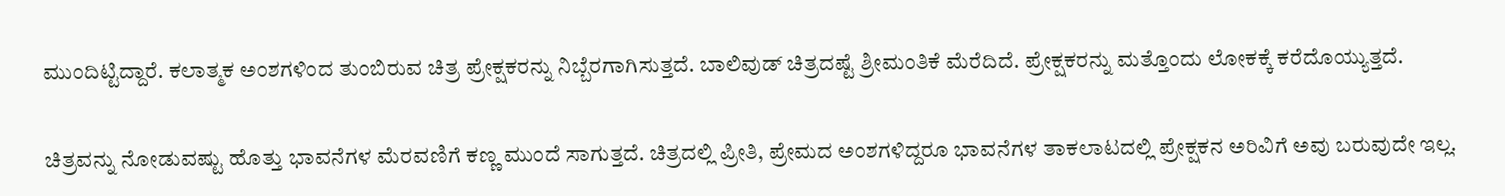ಮುಂದಿಟ್ಟಿದ್ದಾರೆ. ಕಲಾತ್ಮಕ ಅಂಶಗಳಿಂದ ತುಂಬಿರುವ ಚಿತ್ರ ಪ್ರೇಕ್ಷಕರನ್ನು ನಿಬ್ಬೆರಗಾಗಿಸುತ್ತದೆ. ಬಾಲಿವುಡ್ ಚಿತ್ರದಷ್ಟೆ ಶ್ರೀಮಂತಿಕೆ ಮೆರೆದಿದೆ. ಪ್ರೇಕ್ಷಕರನ್ನು ಮತ್ತೊಂದು ಲೋಕಕ್ಕೆ ಕರೆದೊಯ್ಯುತ್ತದೆ.

ಚಿತ್ರವನ್ನು ನೋಡುವಷ್ಟು ಹೊತ್ತು ಭಾವನೆಗಳ ಮೆರವಣಿಗೆ ಕಣ್ಣ ಮುಂದೆ ಸಾಗುತ್ತದೆ. ಚಿತ್ರದಲ್ಲಿ ಪ್ರೀತಿ, ಪ್ರೇಮದ ಅಂಶಗಳಿದ್ದರೂ ಭಾವನೆಗಳ ತಾಕಲಾಟದಲ್ಲಿ ಪ್ರೇಕ್ಷಕನ ಅರಿವಿಗೆ ಅವು ಬರುವುದೇ ಇಲ್ಲ.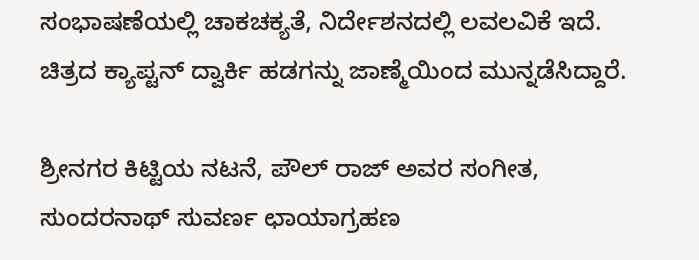ಸಂಭಾಷಣೆಯಲ್ಲಿ ಚಾಕಚಕ್ಯತೆ, ನಿರ್ದೇಶನದಲ್ಲಿ ಲವಲವಿಕೆ ಇದೆ. ಚಿತ್ರದ ಕ್ಯಾಪ್ಟನ್ ದ್ವಾರ್ಕಿ ಹಡಗನ್ನು ಜಾಣ್ಮೆಯಿಂದ ಮುನ್ನಡೆಸಿದ್ದಾರೆ.

ಶ್ರೀನಗರ ಕಿಟ್ಟಿಯ ನಟನೆ, ಪೌಲ್ ರಾಜ್ ಅವರ ಸಂಗೀತ, ಸುಂದರನಾಥ್ ಸುವರ್ಣ ಛಾಯಾಗ್ರಹಣ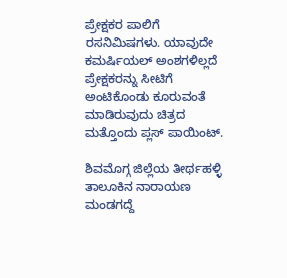ಪ್ರೇಕ್ಷಕರ ಪಾಲಿಗೆ ರಸನಿಮಿಷಗಳು. ಯಾವುದೇ ಕಮರ್ಷಿಯಲ್ ಅಂಶಗಳಿಲ್ಲದೆ ಪ್ರೇಕ್ಷಕರನ್ನು ಸೀಟಿಗೆ ಅಂಟಿಕೊಂಡು ಕೂರುವಂತೆ ಮಾಡಿರುವುದು ಚಿತ್ರದ ಮತ್ತೊಂದು ಪ್ಲಸ್ ಪಾಯಿಂಟ್.

ಶಿವಮೊಗ್ಗ ಜಿಲ್ಲೆಯ ತೀರ್ಥಹಳ್ಳಿ ತಾಲೂಕಿನ ನಾರಾಯಣ ಮಂಡಗದ್ದೆ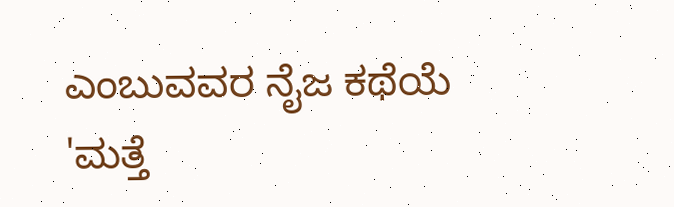ಎಂಬುವವರ ನೈಜ ಕಥೆಯೆ 'ಮತ್ತೆ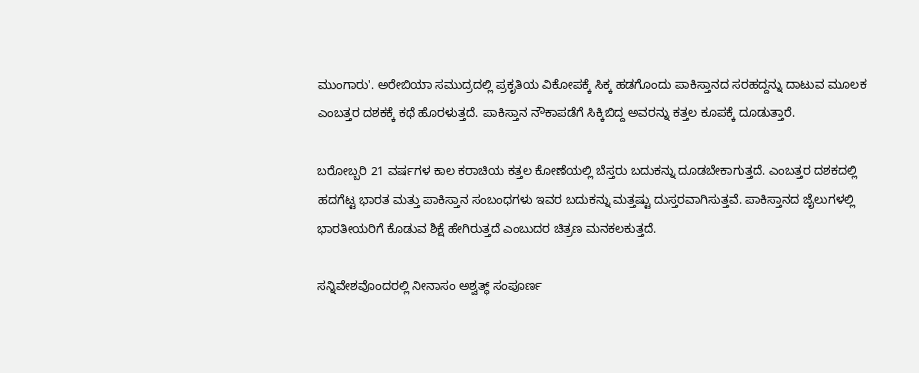ಮುಂಗಾರು'. ಅರೇಬಿಯಾ ಸಮುದ್ರದಲ್ಲಿ ಪ್ರಕೃತಿಯ ವಿಕೋಪಕ್ಕೆ ಸಿಕ್ಕ ಹಡಗೊಂದು ಪಾಕಿಸ್ತಾನದ ಸರಹದ್ದನ್ನು ದಾಟುವ ಮೂಲಕ ಎಂಬತ್ತರ ದಶಕಕ್ಕೆ ಕಥೆ ಹೊರಳುತ್ತದೆ. ಪಾಕಿಸ್ತಾನ ನೌಕಾಪಡೆಗೆ ಸಿಕ್ಕಿಬಿದ್ದ ಅವರನ್ನು ಕತ್ತಲ ಕೂಪಕ್ಕೆ ದೂಡುತ್ತಾರೆ.

ಬರೋಬ್ಬರಿ 21 ವರ್ಷಗಳ ಕಾಲ ಕರಾಚಿಯ ಕತ್ತಲ ಕೋಣೆಯಲ್ಲಿ ಬೆಸ್ತರು ಬದುಕನ್ನು ದೂಡಬೇಕಾಗುತ್ತದೆ. ಎಂಬತ್ತರ ದಶಕದಲ್ಲಿ ಹದಗೆಟ್ಟ ಭಾರತ ಮತ್ತು ಪಾಕಿಸ್ತಾನ ಸಂಬಂಧಗಳು ಇವರ ಬದುಕನ್ನು ಮತ್ತಷ್ಟು ದುಸ್ತರವಾಗಿಸುತ್ತವೆ. ಪಾಕಿಸ್ತಾನದ ಜೈಲುಗಳಲ್ಲಿ ಭಾರತೀಯರಿಗೆ ಕೊಡುವ ಶಿಕ್ಷೆ ಹೇಗಿರುತ್ತದೆ ಎಂಬುದರ ಚಿತ್ರಣ ಮನಕಲಕುತ್ತದೆ.

ಸನ್ನಿವೇಶವೊಂದರಲ್ಲಿ ನೀನಾಸಂ ಅಶ್ವತ್ಥ್ ಸಂಪೂರ್ಣ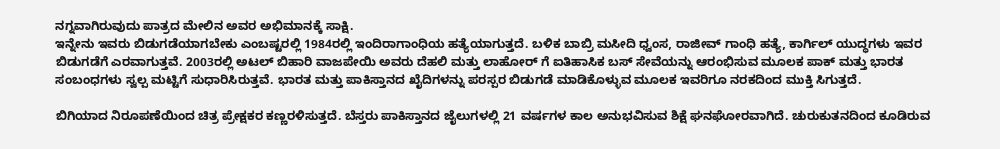ನಗ್ನವಾಗಿರುವುದು ಪಾತ್ರದ ಮೇಲಿನ ಅವರ ಅಭಿಮಾನಕ್ಕೆ ಸಾಕ್ಷಿ.
ಇನ್ನೇನು ಇವರು ಬಿಡುಗಡೆಯಾಗಬೇಕು ಎಂಬಷ್ಟರಲ್ಲಿ 1984ರಲ್ಲಿ ಇಂದಿರಾಗಾಂಧಿಯ ಹತ್ಯೆಯಾಗುತ್ತದೆ. ಬಳಿಕ ಬಾಬ್ರಿ ಮಸೀದಿ ಧ್ವಂಸ, ರಾಜೀವ್ ಗಾಂಧಿ ಹತ್ಯೆ, ಕಾರ್ಗಿಲ್ ಯುದ್ಧಗಳು ಇವರ ಬಿಡುಗಡೆಗೆ ಎರವಾಗುತ್ತವೆ. 2003ರಲ್ಲಿ ಅಟಲ್ ಬಿಹಾರಿ ವಾಜಪೇಯಿ ಅವರು ದೆಹಲಿ ಮತ್ತು ಲಾಹೋರ್ ಗೆ ಐತಿಹಾಸಿಕ ಬಸ್ ಸೇವೆಯನ್ನು ಆರಂಭಿಸುವ ಮೂಲಕ ಪಾಕ್ ಮತ್ತು ಭಾರತ ಸಂಬಂಧಗಳು ಸ್ವಲ್ಪ ಮಟ್ಟಿಗೆ ಸುಧಾರಿಸಿರುತ್ತವೆ. ಭಾರತ ಮತ್ತು ಪಾಕಿಸ್ತಾನದ ಖೈದಿಗಳನ್ನು ಪರಸ್ಪರ ಬಿಡುಗಡೆ ಮಾಡಿಕೊಳ್ಳುವ ಮೂಲಕ ಇವರಿಗೂ ನರಕದಿಂದ ಮುಕ್ತಿ ಸಿಗುತ್ತದೆ.

ಬಿಗಿಯಾದ ನಿರೂಪಣೆಯಿಂದ ಚಿತ್ರ ಪ್ರೇಕ್ಷಕರ ಕಣ್ಣರಳಿಸುತ್ತದೆ. ಬೆಸ್ತರು ಪಾಕಿಸ್ತಾನದ ಜೈಲುಗಳಲ್ಲಿ 21 ವರ್ಷಗಳ ಕಾಲ ಅನುಭವಿಸುವ ಶಿಕ್ಷೆ ಘನಘೋರವಾಗಿದೆ. ಚುರುಕುತನದಿಂದ ಕೂಡಿರುವ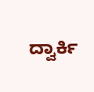ದ್ವಾರ್ಕಿ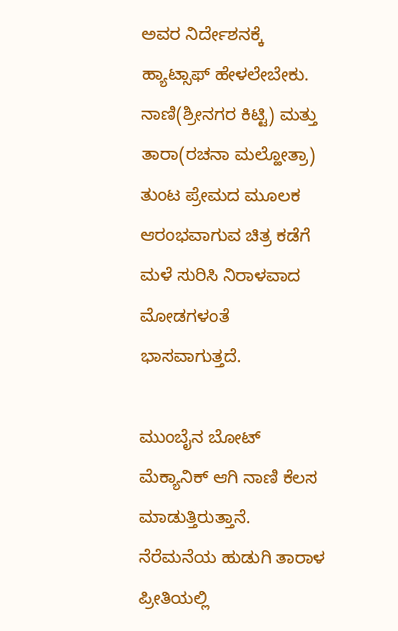ಅವರ ನಿರ್ದೇಶನಕ್ಕೆ ಹ್ಯಾಟ್ಸಾಫ್ ಹೇಳಲೇಬೇಕು. ನಾಣಿ(ಶ್ರೀನಗರ ಕಿಟ್ಟಿ) ಮತ್ತು ತಾರಾ(ರಚನಾ ಮಲ್ಹೋತ್ರಾ) ತುಂಟ ಪ್ರೇಮದ ಮೂಲಕ ಆರಂಭವಾಗುವ ಚಿತ್ರ ಕಡೆಗೆ ಮಳೆ ಸುರಿಸಿ ನಿರಾಳವಾದ ಮೋಡಗಳಂತೆ ಭಾಸವಾಗುತ್ತದೆ.

ಮುಂಬೈನ ಬೋಟ್ ಮೆಕ್ಯಾನಿಕ್ ಆಗಿ ನಾಣಿ ಕೆಲಸ ಮಾಡುತ್ತಿರುತ್ತಾನೆ. ನೆರೆಮನೆಯ ಹುಡುಗಿ ತಾರಾಳ ಪ್ರೀತಿಯಲ್ಲಿ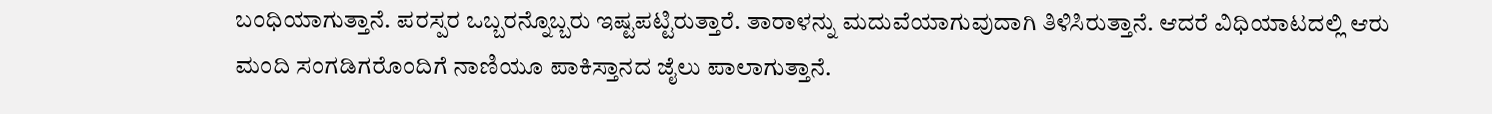ಬಂಧಿಯಾಗುತ್ತಾನೆ. ಪರಸ್ಪರ ಒಬ್ಬರನ್ನೊಬ್ಬರು ಇಷ್ಟಪಟ್ಟಿರುತ್ತಾರೆ. ತಾರಾಳನ್ನು ಮದುವೆಯಾಗುವುದಾಗಿ ತಿಳಿಸಿರುತ್ತಾನೆ. ಆದರೆ ವಿಧಿಯಾಟದಲ್ಲಿ ಆರು ಮಂದಿ ಸಂಗಡಿಗರೊಂದಿಗೆ ನಾಣಿಯೂ ಪಾಕಿಸ್ತಾನದ ಜೈಲು ಪಾಲಾಗುತ್ತಾನೆ.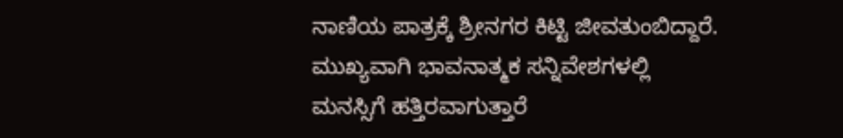ನಾಣಿಯ ಪಾತ್ರಕ್ಕೆ ಶ್ರೀನಗರ ಕಿಟ್ಟಿ ಜೀವತುಂಬಿದ್ದಾರೆ. ಮುಖ್ಯವಾಗಿ ಭಾವನಾತ್ಮಕ ಸನ್ನಿವೇಶಗಳಲ್ಲಿ ಮನಸ್ಸಿಗೆ ಹತ್ತಿರವಾಗುತ್ತಾರೆ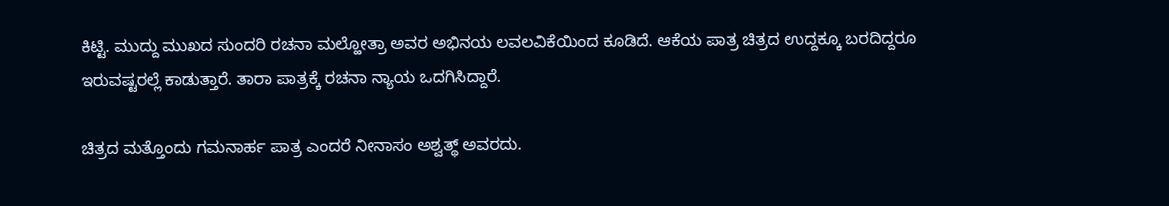ಕಿಟ್ಟಿ. ಮುದ್ದು ಮುಖದ ಸುಂದರಿ ರಚನಾ ಮಲ್ಹೋತ್ರಾ ಅವರ ಅಭಿನಯ ಲವಲವಿಕೆಯಿಂದ ಕೂಡಿದೆ. ಆಕೆಯ ಪಾತ್ರ ಚಿತ್ರದ ಉದ್ದಕ್ಕೂ ಬರದಿದ್ದರೂ ಇರುವಷ್ಟರಲ್ಲೆ ಕಾಡುತ್ತಾರೆ. ತಾರಾ ಪಾತ್ರಕ್ಕೆ ರಚನಾ ನ್ಯಾಯ ಒದಗಿಸಿದ್ದಾರೆ.

ಚಿತ್ರದ ಮತ್ತೊಂದು ಗಮನಾರ್ಹ ಪಾತ್ರ ಎಂದರೆ ನೀನಾಸಂ ಅಶ್ವತ್ಥ್ ಅವರದು.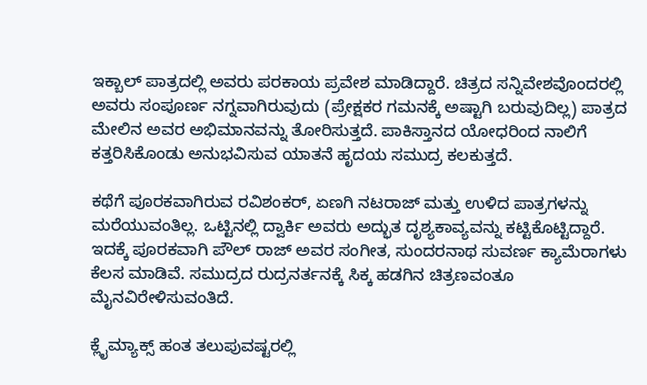ಇಕ್ಬಾಲ್ ಪಾತ್ರದಲ್ಲಿ ಅವರು ಪರಕಾಯ ಪ್ರವೇಶ ಮಾಡಿದ್ದಾರೆ. ಚಿತ್ರದ ಸನ್ನಿವೇಶವೊಂದರಲ್ಲಿ ಅವರು ಸಂಪೂರ್ಣ ನಗ್ನವಾಗಿರುವುದು (ಪ್ರೇಕ್ಷಕರ ಗಮನಕ್ಕೆ ಅಷ್ಟಾಗಿ ಬರುವುದಿಲ್ಲ) ಪಾತ್ರದ ಮೇಲಿನ ಅವರ ಅಭಿಮಾನವನ್ನು ತೋರಿಸುತ್ತದೆ. ಪಾಕಿಸ್ತಾನದ ಯೋಧರಿಂದ ನಾಲಿಗೆ ಕತ್ತರಿಸಿಕೊಂಡು ಅನುಭವಿಸುವ ಯಾತನೆ ಹೃದಯ ಸಮುದ್ರ ಕಲಕುತ್ತದೆ.

ಕಥೆಗೆ ಪೂರಕವಾಗಿರುವ ರವಿಶಂಕರ್, ಏಣಗಿ ನಟರಾಜ್ ಮತ್ತು ಉಳಿದ ಪಾತ್ರಗಳನ್ನು ಮರೆಯುವಂತಿಲ್ಲ. ಒಟ್ಟಿನಲ್ಲಿ ದ್ವಾರ್ಕಿ ಅವರು ಅದ್ಭುತ ದೃಶ್ಯಕಾವ್ಯವನ್ನು ಕಟ್ಟಿಕೊಟ್ಟಿದ್ದಾರೆ. ಇದಕ್ಕೆ ಪೂರಕವಾಗಿ ಪೌಲ್ ರಾಜ್ ಅವರ ಸಂಗೀತ, ಸುಂದರನಾಥ ಸುವರ್ಣ ಕ್ಯಾಮೆರಾಗಳು ಕೆಲಸ ಮಾಡಿವೆ. ಸಮುದ್ರದ ರುದ್ರನರ್ತನಕ್ಕೆ ಸಿಕ್ಕ ಹಡಗಿನ ಚಿತ್ರಣವಂತೂ ಮೈನವಿರೇಳಿಸುವಂತಿದೆ.

ಕ್ಲೈಮ್ಯಾಕ್ಸ್ ಹಂತ ತಲುಪುವಷ್ಟರಲ್ಲಿ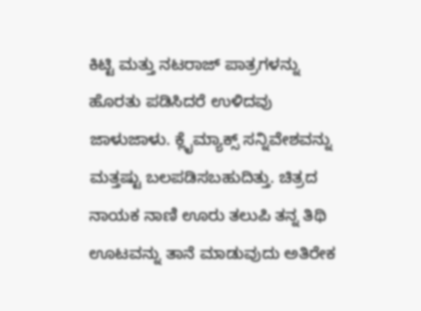ಕಿಟ್ಟಿ ಮತ್ತು ನಟರಾಜ್ ಪಾತ್ರಗಳನ್ನು ಹೊರತು ಪಡಿಸಿದರೆ ಉಳಿದವು ಜಾಳುಜಾಳು. ಕ್ಲೈಮ್ಯಾಕ್ಸ್ ಸನ್ನಿವೇಶವನ್ನು ಮತ್ತಷ್ಟು ಬಲಪಡಿಸಬಹುದಿತ್ತು. ಚಿತ್ರದ ನಾಯಕ ನಾಣಿ ಊರು ತಲುಪಿ ತನ್ನ ತಿಥಿ ಊಟವನ್ನು ತಾನೆ ಮಾಡುವುದು ಅತಿರೇಕ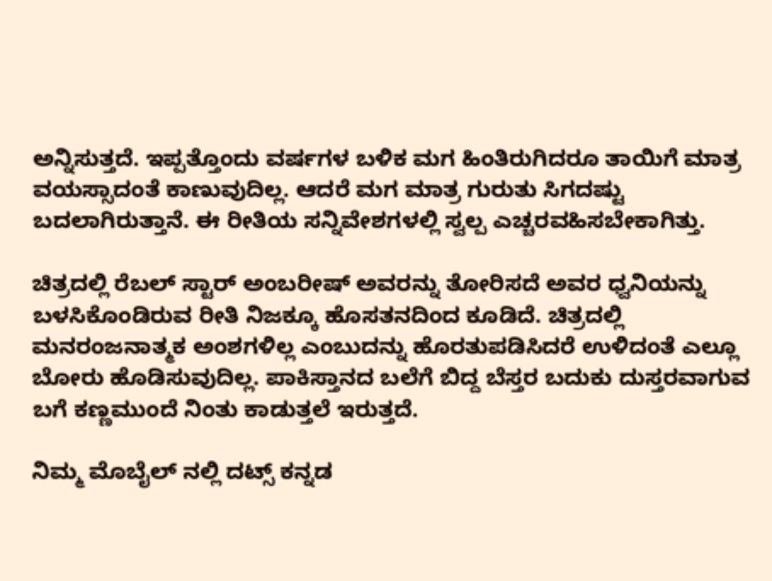ಅನ್ನಿಸುತ್ತದೆ. ಇಪ್ಪತ್ತೊಂದು ವರ್ಷಗಳ ಬಳಿಕ ಮಗ ಹಿಂತಿರುಗಿದರೂ ತಾಯಿಗೆ ಮಾತ್ರ ವಯಸ್ಸಾದಂತೆ ಕಾಣುವುದಿಲ್ಲ. ಆದರೆ ಮಗ ಮಾತ್ರ ಗುರುತು ಸಿಗದಷ್ಟು ಬದಲಾಗಿರುತ್ತಾನೆ. ಈ ರೀತಿಯ ಸನ್ನಿವೇಶಗಳಲ್ಲಿ ಸ್ವಲ್ಪ ಎಚ್ಚರವಹಿಸಬೇಕಾಗಿತ್ತು.

ಚಿತ್ರದಲ್ಲಿ ರೆಬಲ್ ಸ್ಟಾರ್ ಅಂಬರೀಷ್ ಅವರನ್ನು ತೋರಿಸದೆ ಅವರ ಧ್ವನಿಯನ್ನು ಬಳಸಿಕೊಂಡಿರುವ ರೀತಿ ನಿಜಕ್ಕೂ ಹೊಸತನದಿಂದ ಕೂಡಿದೆ. ಚಿತ್ರದಲ್ಲಿ ಮನರಂಜನಾತ್ಮಕ ಅಂಶಗಳಿಲ್ಲ ಎಂಬುದನ್ನು ಹೊರತುಪಡಿಸಿದರೆ ಉಳಿದಂತೆ ಎಲ್ಲೂ ಬೋರು ಹೊಡಿಸುವುದಿಲ್ಲ. ಪಾಕಿಸ್ತಾನದ ಬಲೆಗೆ ಬಿದ್ದ ಬೆಸ್ತರ ಬದುಕು ದುಸ್ತರವಾಗುವ ಬಗೆ ಕಣ್ಣಮುಂದೆ ನಿಂತು ಕಾಡುತ್ತಲೆ ಇರುತ್ತದೆ.

ನಿಮ್ಮ ಮೊಬೈಲ್ ನಲ್ಲಿ ದಟ್ಸ್ ಕನ್ನಡ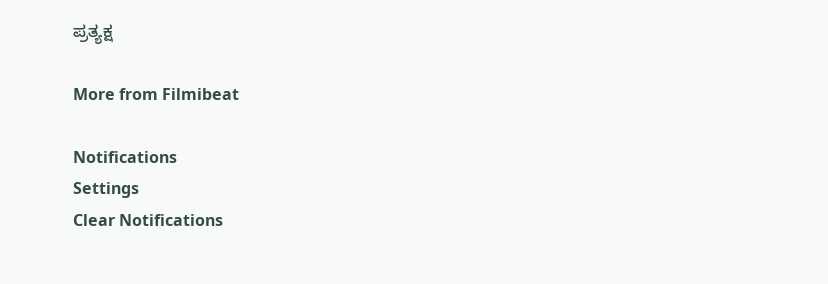ಪ್ರತ್ಯಕ್ಷ

More from Filmibeat

Notifications
Settings
Clear Notifications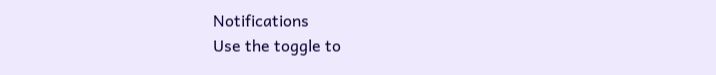Notifications
Use the toggle to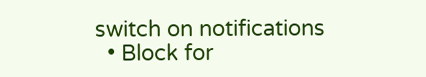switch on notifications
  • Block for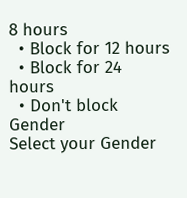8 hours
  • Block for 12 hours
  • Block for 24 hours
  • Don't block
Gender
Select your Gender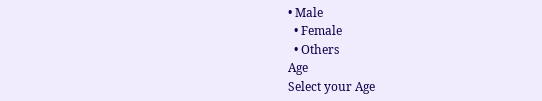• Male
  • Female
  • Others
Age
Select your Age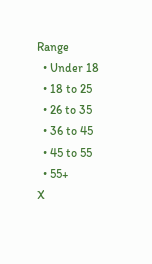Range
  • Under 18
  • 18 to 25
  • 26 to 35
  • 36 to 45
  • 45 to 55
  • 55+
X